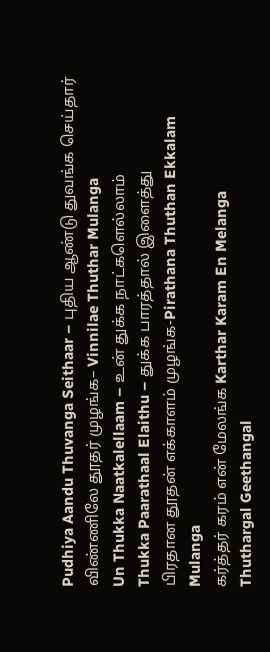Pudhiya Aandu Thuvanga Seithaar – புதிய ஆண்டு துவங்க செய்தார்
விண்ணிலே தூதர் முழங்க– Vinnilae Thuthar Mulanga
Un Thukka Naatkalellaam – உன் துக்க நாட்களெல்லாம்
Thukka Paarathaal Elaithu – துக்க பாரத்தால் இளைத்து
பிரதான தூதன் எக்காளம் முழங்க-Pirathana Thuthan Ekkalam Mulanga
கர்த்தர் கரம் என் மேலங்க Karthar Karam En Melanga
Thuthargal Geethangal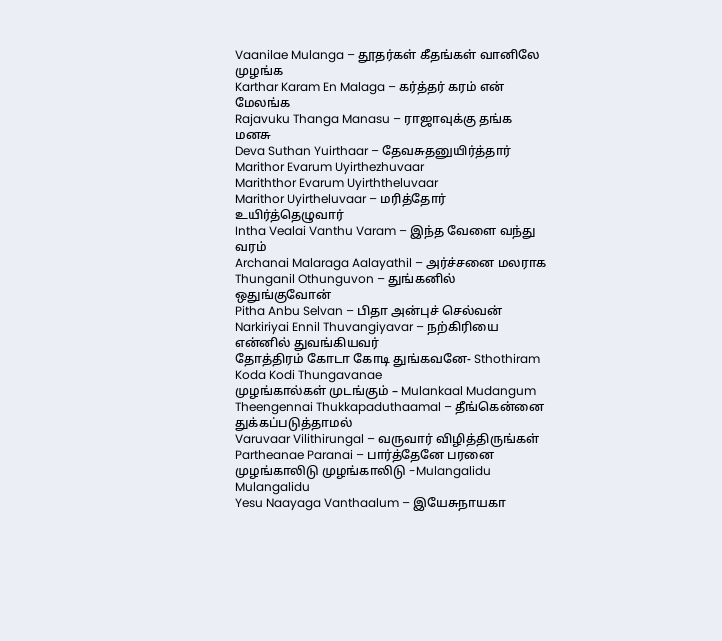Vaanilae Mulanga – தூதர்கள் கீதங்கள் வானிலே முழங்க
Karthar Karam En Malaga – கர்த்தர் கரம் என் மேலங்க
Rajavuku Thanga Manasu – ராஜாவுக்கு தங்க மனசு
Deva Suthan Yuirthaar – தேவசுதனுயிர்த்தார்
Marithor Evarum Uyirthezhuvaar
Mariththor Evarum Uyirththeluvaar
Marithor Uyirtheluvaar – மரித்தோர் உயிர்த்தெழுவார்
Intha Vealai Vanthu Varam – இந்த வேளை வந்து வரம்
Archanai Malaraga Aalayathil – அர்ச்சனை மலராக
Thunganil Othunguvon – துங்கனில் ஒதுங்குவோன்
Pitha Anbu Selvan – பிதா அன்புச் செல்வன்
Narkiriyai Ennil Thuvangiyavar – நற்கிரியை என்னில் துவங்கியவர்
தோத்திரம் கோடா கோடி துங்கவனே- Sthothiram Koda Kodi Thungavanae
முழங்கால்கள் முடங்கும் – Mulankaal Mudangum
Theengennai Thukkapaduthaamal – தீங்கென்னை துக்கப்படுத்தாமல்
Varuvaar Vilithirungal – வருவார் விழித்திருங்கள்
Partheanae Paranai – பார்த்தேனே பரனை
முழங்காலிடு முழங்காலிடு -Mulangalidu Mulangalidu
Yesu Naayaga Vanthaalum – இயேசுநாயகா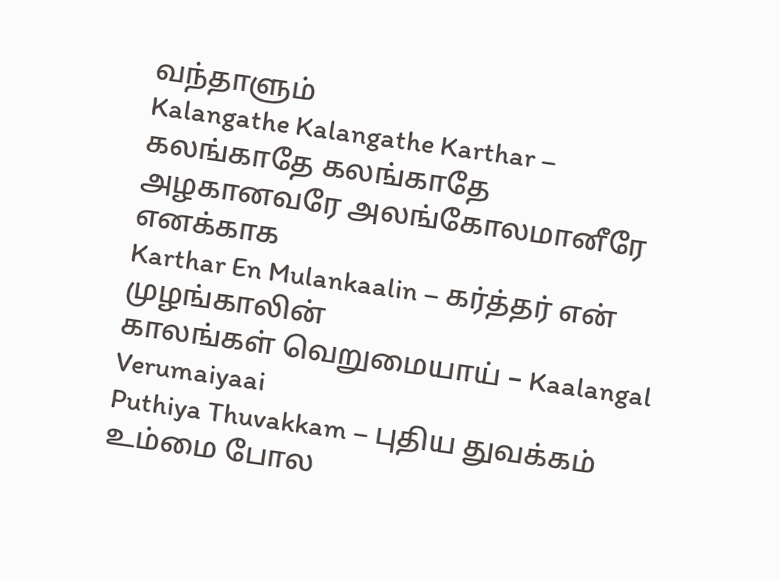வந்தாளும்
Kalangathe Kalangathe Karthar – கலங்காதே கலங்காதே
அழகானவரே அலங்கோலமானீரே எனக்காக
Karthar En Mulankaalin – கர்த்தர் என் முழங்காலின்
காலங்கள் வெறுமையாய் – Kaalangal Verumaiyaai
Puthiya Thuvakkam – புதிய துவக்கம்
உம்மை போல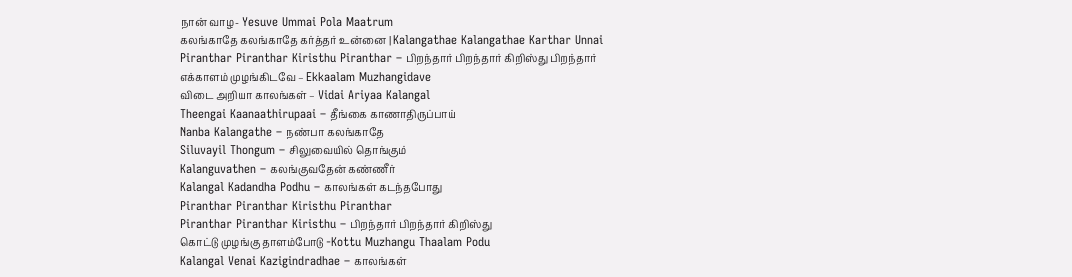நான் வாழ- Yesuve Ummai Pola Maatrum
கலங்காதே கலங்காதே கர்த்தர் உன்னை | Kalangathae Kalangathae Karthar Unnai
Piranthar Piranthar Kiristhu Piranthar – பிறந்தார் பிறந்தார் கிறிஸ்து பிறந்தார்
எக்காளம் முழங்கிடவே – Ekkaalam Muzhangidave
விடை அறியா காலங்கள் – Vidai Ariyaa Kalangal
Theengai Kaanaathirupaai – தீங்கை காணாதிருப்பாய்
Nanba Kalangathe – நண்பா கலங்காதே
Siluvayil Thongum – சிலுவையில் தொங்கும்
Kalanguvathen – கலங்குவதேன் கண்ணீர்
Kalangal Kadandha Podhu – காலங்கள் கடந்தபோது
Piranthar Piranthar Kiristhu Piranthar
Piranthar Piranthar Kiristhu – பிறந்தார் பிறந்தார் கிறிஸ்து
கொட்டு முழங்கு தாளம்போடு -Kottu Muzhangu Thaalam Podu
Kalangal Venai Kazigindradhae – காலங்கள்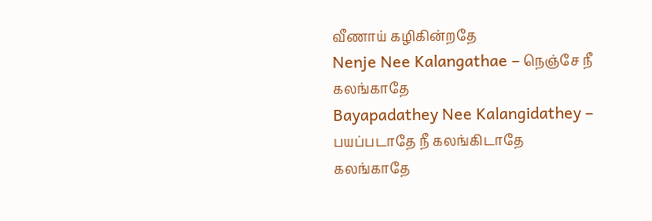வீணாய் கழிகின்றதே
Nenje Nee Kalangathae – நெஞ்சே நீ கலங்காதே
Bayapadathey Nee Kalangidathey – பயப்படாதே நீ கலங்கிடாதே
கலங்காதே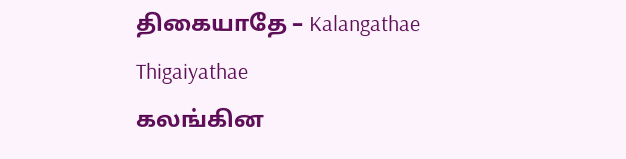திகையாதே – Kalangathae Thigaiyathae
கலங்கின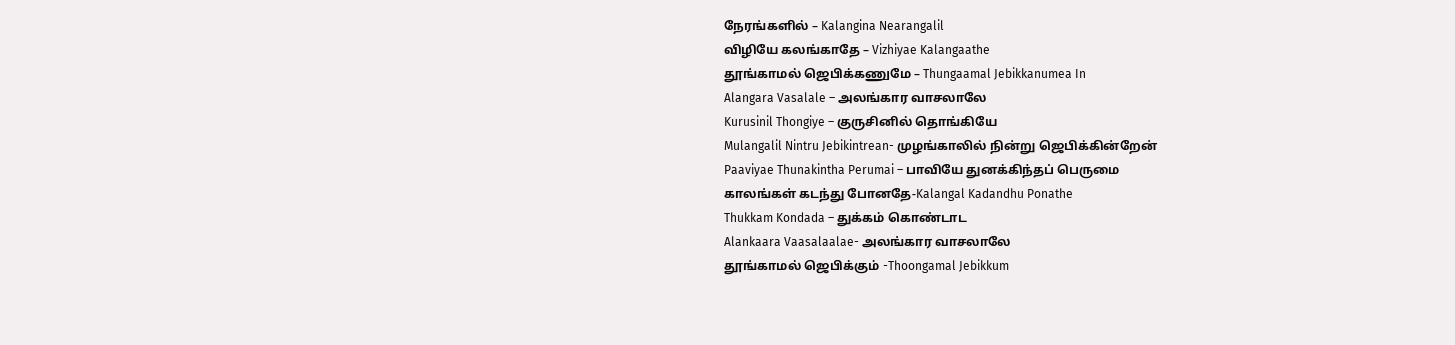நேரங்களில் – Kalangina Nearangalil
விழியே கலங்காதே – Vizhiyae Kalangaathe
தூங்காமல் ஜெபிக்கணுமே – Thungaamal Jebikkanumea In
Alangara Vasalale – அலங்கார வாசலாலே
Kurusinil Thongiye – குருசினில் தொங்கியே
Mulangalil Nintru Jebikintrean- முழங்காலில் நின்று ஜெபிக்கின்றேன்
Paaviyae Thunakintha Perumai – பாவியே துனக்கிந்தப் பெருமை
காலங்கள் கடந்து போனதே-Kalangal Kadandhu Ponathe
Thukkam Kondada – துக்கம் கொண்டாட
Alankaara Vaasalaalae- அலங்கார வாசலாலே
தூங்காமல் ஜெபிக்கும் -Thoongamal Jebikkum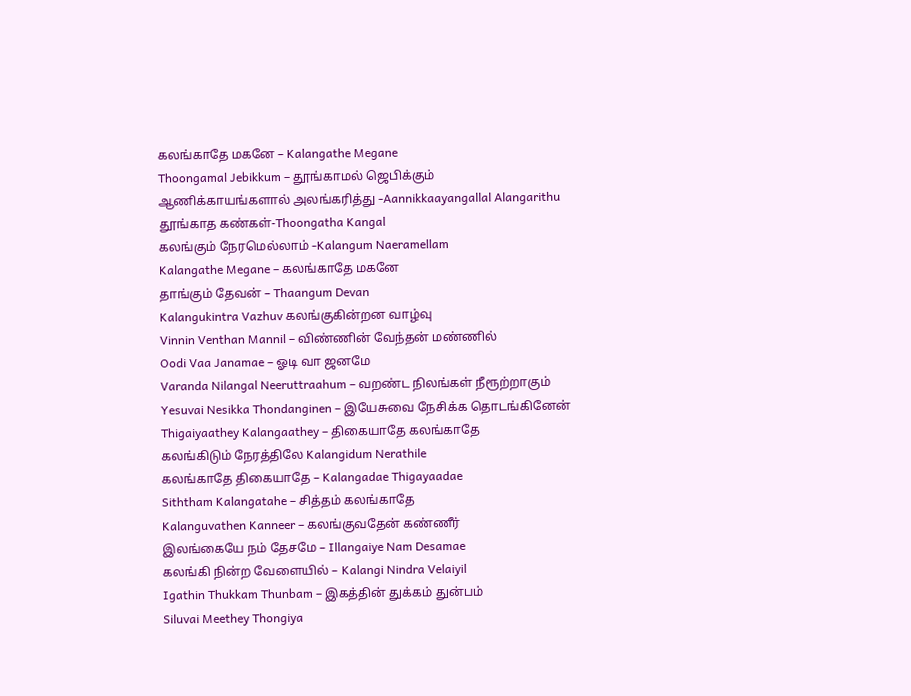கலங்காதே மகனே – Kalangathe Megane
Thoongamal Jebikkum – தூங்காமல் ஜெபிக்கும்
ஆணிக்காயங்களால் அலங்கரித்து -Aannikkaayangallal Alangarithu
தூங்காத கண்கள்-Thoongatha Kangal
கலங்கும் நேரமெல்லாம் -Kalangum Naeramellam
Kalangathe Megane – கலங்காதே மகனே
தாங்கும் தேவன் – Thaangum Devan
Kalangukintra Vazhuv கலங்குகின்றன வாழ்வு
Vinnin Venthan Mannil – விண்ணின் வேந்தன் மண்ணில்
Oodi Vaa Janamae – ஓடி வா ஜனமே
Varanda Nilangal Neeruttraahum – வறண்ட நிலங்கள் நீரூற்றாகும்
Yesuvai Nesikka Thondanginen – இயேசுவை நேசிக்க தொடங்கினேன்
Thigaiyaathey Kalangaathey – திகையாதே கலங்காதே
கலங்கிடும் நேரத்திலே Kalangidum Nerathile
கலங்காதே திகையாதே – Kalangadae Thigayaadae
Siththam Kalangatahe – சித்தம் கலங்காதே
Kalanguvathen Kanneer – கலங்குவதேன் கண்ணீர்
இலங்கையே நம் தேசமே – Illangaiye Nam Desamae
கலங்கி நின்ற வேளையில் – Kalangi Nindra Velaiyil
Igathin Thukkam Thunbam – இகத்தின் துக்கம் துன்பம்
Siluvai Meethey Thongiya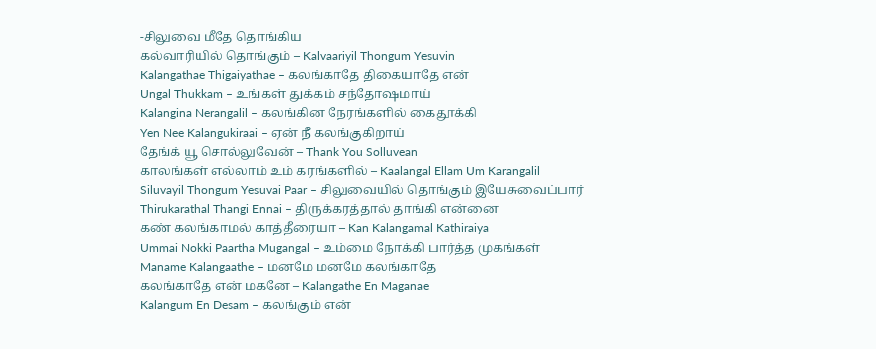-சிலுவை மீதே தொங்கிய
கல்வாரியில் தொங்கும் – Kalvaariyil Thongum Yesuvin
Kalangathae Thigaiyathae – கலங்காதே திகையாதே என்
Ungal Thukkam – உங்கள் துக்கம் சந்தோஷமாய்
Kalangina Nerangalil – கலங்கின நேரங்களில் கைதூக்கி
Yen Nee Kalangukiraai – ஏன் நீ கலங்குகிறாய்
தேங்க் யூ சொல்லுவேன் – Thank You Solluvean
காலங்கள் எல்லாம் உம் கரங்களில் – Kaalangal Ellam Um Karangalil
Siluvayil Thongum Yesuvai Paar – சிலுவையில் தொங்கும் இயேசுவைப்பார்
Thirukarathal Thangi Ennai – திருக்கரத்தால் தாங்கி என்னை
கண் கலங்காமல் காத்தீரையா – Kan Kalangamal Kathiraiya
Ummai Nokki Paartha Mugangal – உம்மை நோக்கி பார்த்த முகங்கள்
Maname Kalangaathe – மனமே மனமே கலங்காதே
கலங்காதே என் மகனே – Kalangathe En Maganae
Kalangum En Desam – கலங்கும் என்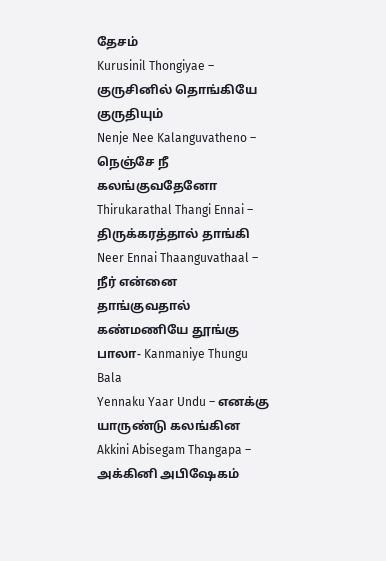தேசம்
Kurusinil Thongiyae – குருசினில் தொங்கியே குருதியும்
Nenje Nee Kalanguvatheno – நெஞ்சே நீ கலங்குவதேனோ
Thirukarathal Thangi Ennai – திருக்கரத்தால் தாங்கி
Neer Ennai Thaanguvathaal – நீர் என்னை தாங்குவதால்
கண்மணியே தூங்கு பாலா- Kanmaniye Thungu Bala
Yennaku Yaar Undu – எனக்கு யாருண்டு கலங்கின
Akkini Abisegam Thangapa – அக்கினி அபிஷேகம்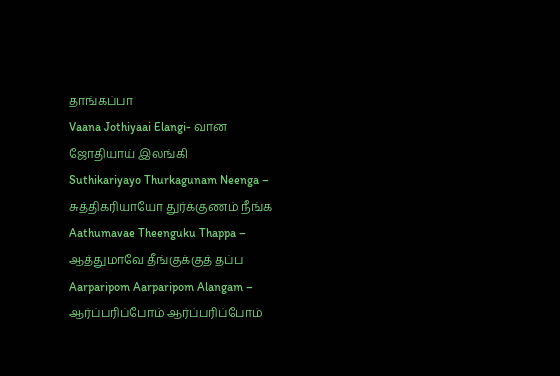தாங்கப்பா
Vaana Jothiyaai Elangi- வான ஜோதியாய் இலங்கி
Suthikariyayo Thurkagunam Neenga – சுத்திகரியாயோ துர்க்குணம் நீங்க
Aathumavae Theenguku Thappa – ஆத்துமாவே தீங்குக்குத் தப்ப
Aarparipom Aarparipom Alangam – ஆர்ப்பரிப்போம் ஆர்ப்பரிப்போம்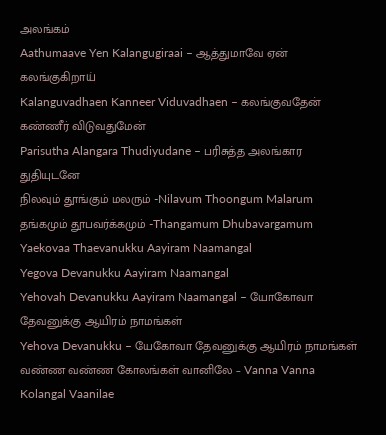அலங்கம்
Aathumaave Yen Kalangugiraai – ஆத்துமாவே ஏன் கலங்குகிறாய்
Kalanguvadhaen Kanneer Viduvadhaen – கலங்குவதேன் கண்ணீர் விடுவதுமேன்
Parisutha Alangara Thudiyudane – பரிசுத்த அலங்கார துதியுடனே
நிலவும் தூங்கும் மலரும் -Nilavum Thoongum Malarum
தங்கமும் தூபவர்க்கமும் -Thangamum Dhubavargamum
Yaekovaa Thaevanukku Aayiram Naamangal
Yegova Devanukku Aayiram Naamangal
Yehovah Devanukku Aayiram Naamangal – யோகோவா தேவனுக்கு ஆயிரம் நாமங்கள்
Yehova Devanukku – யேகோவா தேவனுக்கு ஆயிரம் நாமங்கள்
வண்ண வண்ண கோலங்கள் வானிலே – Vanna Vanna Kolangal Vaanilae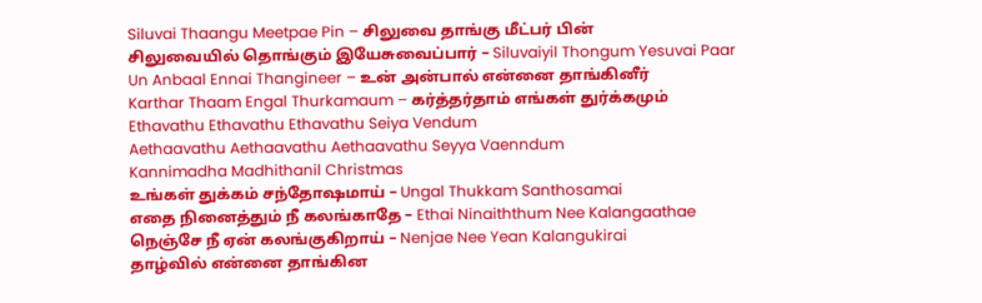Siluvai Thaangu Meetpae Pin – சிலுவை தாங்கு மீட்பர் பின்
சிலுவையில் தொங்கும் இயேசுவைப்பார் – Siluvaiyil Thongum Yesuvai Paar
Un Anbaal Ennai Thangineer – உன் அன்பால் என்னை தாங்கினீர்
Karthar Thaam Engal Thurkamaum – கர்த்தர்தாம் எங்கள் துர்க்கமும்
Ethavathu Ethavathu Ethavathu Seiya Vendum
Aethaavathu Aethaavathu Aethaavathu Seyya Vaenndum
Kannimadha Madhithanil Christmas
உங்கள் துக்கம் சந்தோஷமாய் – Ungal Thukkam Santhosamai
எதை நினைத்தும் நீ கலங்காதே – Ethai Ninaiththum Nee Kalangaathae
நெஞ்சே நீ ஏன் கலங்குகிறாய் – Nenjae Nee Yean Kalangukirai
தாழ்வில் என்னை தாங்கின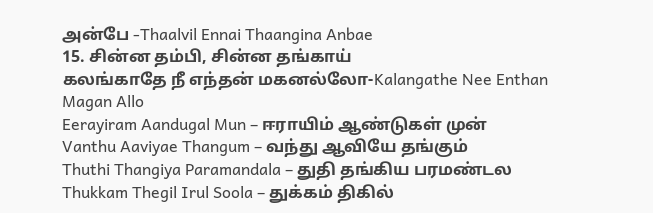அன்பே -Thaalvil Ennai Thaangina Anbae
15. சின்ன தம்பி, சின்ன தங்காய்
கலங்காதே நீ எந்தன் மகனல்லோ-Kalangathe Nee Enthan Magan Allo
Eerayiram Aandugal Mun – ஈராயிம் ஆண்டுகள் முன்
Vanthu Aaviyae Thangum – வந்து ஆவியே தங்கும்
Thuthi Thangiya Paramandala – துதி தங்கிய பரமண்டல
Thukkam Thegil Irul Soola – துக்கம் திகில்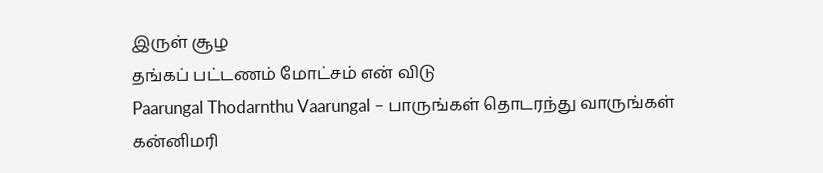இருள் சூழ
தங்கப் பட்டணம் மோட்சம் என் விடு
Paarungal Thodarnthu Vaarungal – பாருங்கள் தொடரந்து வாருங்கள்
கன்னிமரி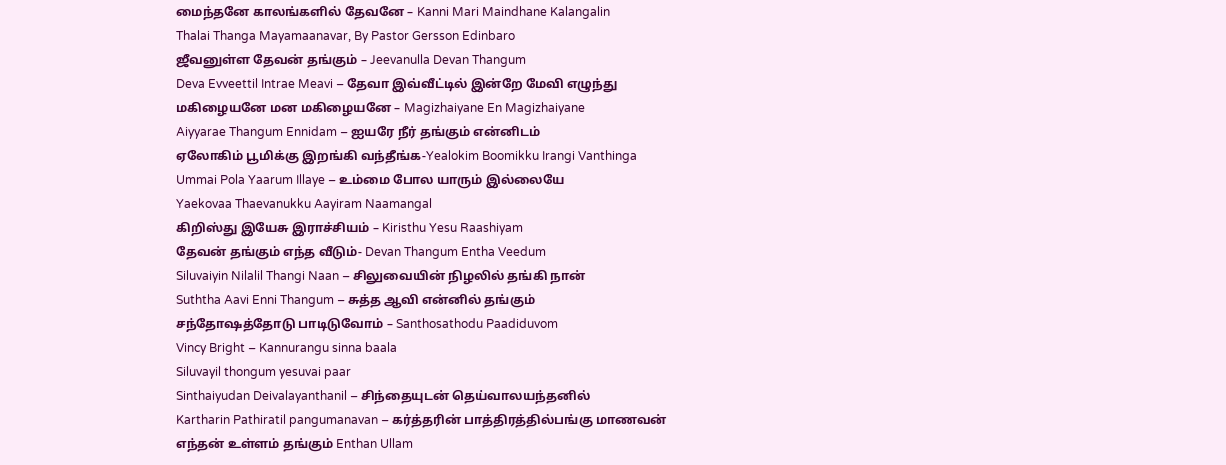மைந்தனே காலங்களில் தேவனே – Kanni Mari Maindhane Kalangalin
Thalai Thanga Mayamaanavar, By Pastor Gersson Edinbaro
ஜீவனுள்ள தேவன் தங்கும் – Jeevanulla Devan Thangum
Deva Evveettil Intrae Meavi – தேவா இவ்வீட்டில் இன்றே மேவி எழுந்து
மகிழையனே மன மகிழையனே – Magizhaiyane En Magizhaiyane
Aiyyarae Thangum Ennidam – ஐயரே நீர் தங்கும் என்னிடம்
ஏலோகிம் பூமிக்கு இறங்கி வந்தீங்க-Yealokim Boomikku Irangi Vanthinga
Ummai Pola Yaarum Illaye – உம்மை போல யாரும் இல்லையே
Yaekovaa Thaevanukku Aayiram Naamangal
கிறிஸ்து இயேசு இராச்சியம் – Kiristhu Yesu Raashiyam
தேவன் தங்கும் எந்த வீடும்- Devan Thangum Entha Veedum
Siluvaiyin Nilalil Thangi Naan – சிலுவையின் நிழலில் தங்கி நான்
Suththa Aavi Enni Thangum – சுத்த ஆவி என்னில் தங்கும்
சந்தோஷத்தோடு பாடிடுவோம் – Santhosathodu Paadiduvom
Vincy Bright – Kannurangu sinna baala
Siluvayil thongum yesuvai paar
Sinthaiyudan Deivalayanthanil – சிந்தையுடன் தெய்வாலயந்தனில்
Kartharin Pathiratil pangumanavan – கர்த்தரின் பாத்திரத்தில்பங்கு மாணவன்
எந்தன் உள்ளம் தங்கும் Enthan Ullam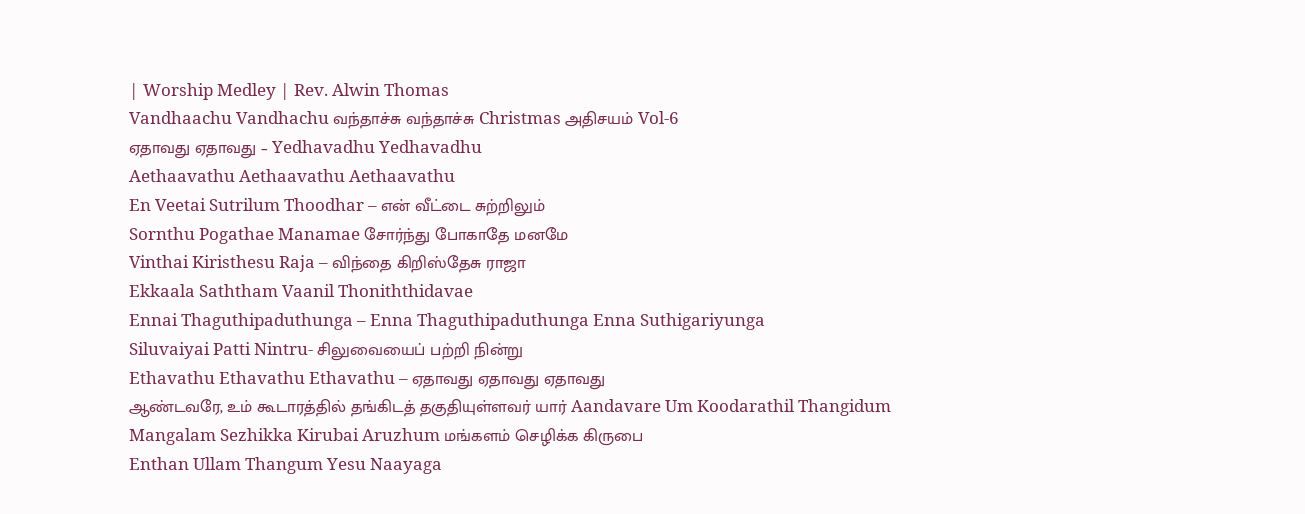| Worship Medley | Rev. Alwin Thomas
Vandhaachu Vandhachu வந்தாச்சு வந்தாச்சு Christmas அதிசயம் Vol-6
ஏதாவது ஏதாவது – Yedhavadhu Yedhavadhu
Aethaavathu Aethaavathu Aethaavathu
En Veetai Sutrilum Thoodhar – என் வீட்டை சுற்றிலும்
Sornthu Pogathae Manamae சோர்ந்து போகாதே மனமே
Vinthai Kiristhesu Raja – விந்தை கிறிஸ்தேசு ராஜா
Ekkaala Saththam Vaanil Thoniththidavae
Ennai Thaguthipaduthunga – Enna Thaguthipaduthunga Enna Suthigariyunga
Siluvaiyai Patti Nintru- சிலுவையைப் பற்றி நின்று
Ethavathu Ethavathu Ethavathu – ஏதாவது ஏதாவது ஏதாவது
ஆண்டவரே, உம் கூடாரத்தில் தங்கிடத் தகுதியுள்ளவர் யார் Aandavare Um Koodarathil Thangidum
Mangalam Sezhikka Kirubai Aruzhum மங்களம் செழிக்க கிருபை
Enthan Ullam Thangum Yesu Naayaga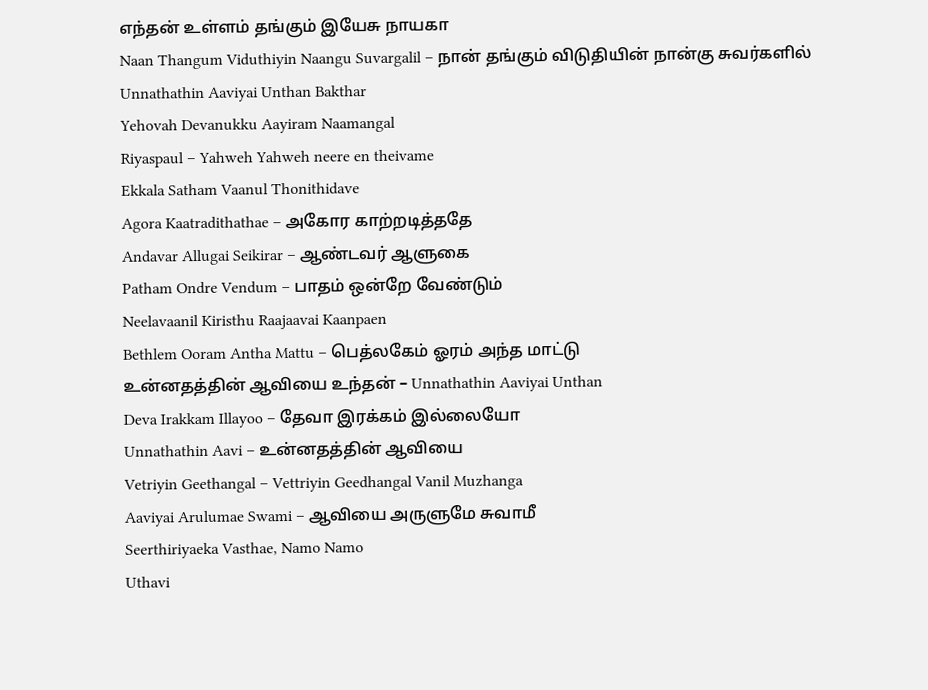எந்தன் உள்ளம் தங்கும் இயேசு நாயகா
Naan Thangum Viduthiyin Naangu Suvargalil – நான் தங்கும் விடுதியின் நான்கு சுவர்களில்
Unnathathin Aaviyai Unthan Bakthar
Yehovah Devanukku Aayiram Naamangal
Riyaspaul – Yahweh Yahweh neere en theivame
Ekkala Satham Vaanul Thonithidave
Agora Kaatradithathae – அகோர காற்றடித்ததே
Andavar Allugai Seikirar – ஆண்டவர் ஆளுகை
Patham Ondre Vendum – பாதம் ஒன்றே வேண்டும்
Neelavaanil Kiristhu Raajaavai Kaanpaen
Bethlem Ooram Antha Mattu – பெத்லகேம் ஓரம் அந்த மாட்டு
உன்னதத்தின் ஆவியை உந்தன் – Unnathathin Aaviyai Unthan
Deva Irakkam Illayoo – தேவா இரக்கம் இல்லையோ
Unnathathin Aavi – உன்னதத்தின் ஆவியை
Vetriyin Geethangal – Vettriyin Geedhangal Vanil Muzhanga
Aaviyai Arulumae Swami – ஆவியை அருளுமே சுவாமீ
Seerthiriyaeka Vasthae, Namo Namo
Uthavi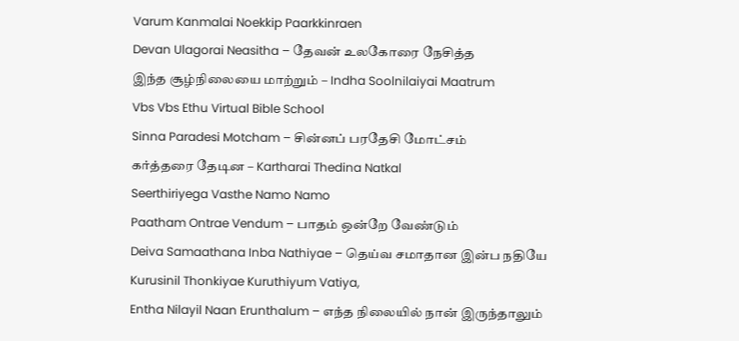Varum Kanmalai Noekkip Paarkkinraen
Devan Ulagorai Neasitha – தேவன் உலகோரை நேசித்த
இந்த சூழ்நிலையை மாற்றும் – Indha Soolnilaiyai Maatrum
Vbs Vbs Ethu Virtual Bible School
Sinna Paradesi Motcham – சின்னப் பரதேசி மோட்சம்
கர்த்தரை தேடின – Kartharai Thedina Natkal
Seerthiriyega Vasthe Namo Namo
Paatham Ontrae Vendum – பாதம் ஒன்றே வேண்டும்
Deiva Samaathana Inba Nathiyae – தெய்வ சமாதான இன்ப நதியே
Kurusinil Thonkiyae Kuruthiyum Vatiya,
Entha Nilayil Naan Erunthalum – எந்த நிலையில் நான் இருந்தாலும்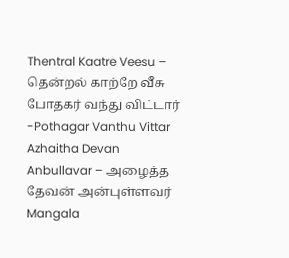Thentral Kaatre Veesu – தென்றல் காற்றே வீசு
போதகர் வந்து விட்டார் -Pothagar Vanthu Vittar
Azhaitha Devan Anbullavar – அழைத்த தேவன் அன்புள்ளவர்
Mangala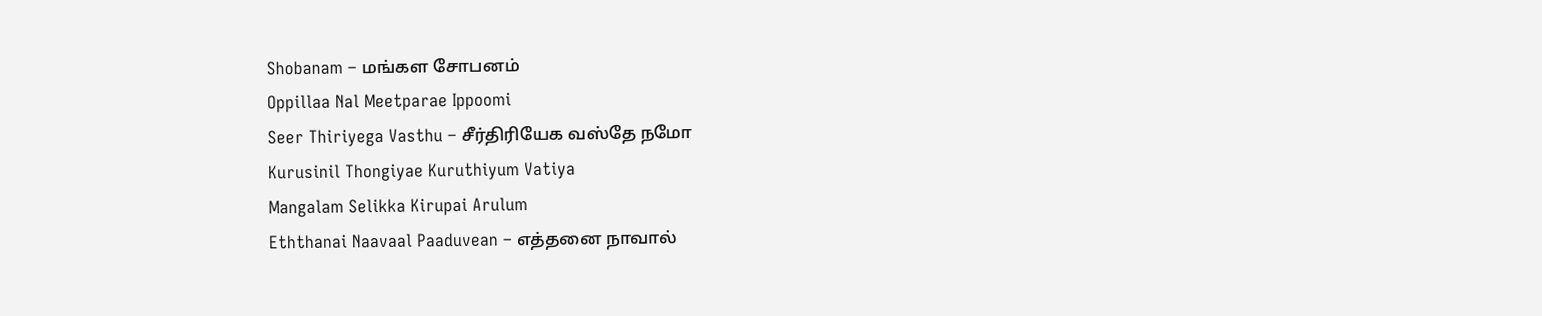Shobanam – மங்கள சோபனம்
Oppillaa Nal Meetparae Ippoomi
Seer Thiriyega Vasthu – சீர்திரியேக வஸ்தே நமோ
Kurusinil Thongiyae Kuruthiyum Vatiya
Mangalam Selikka Kirupai Arulum
Eththanai Naavaal Paaduvean – எத்தனை நாவால்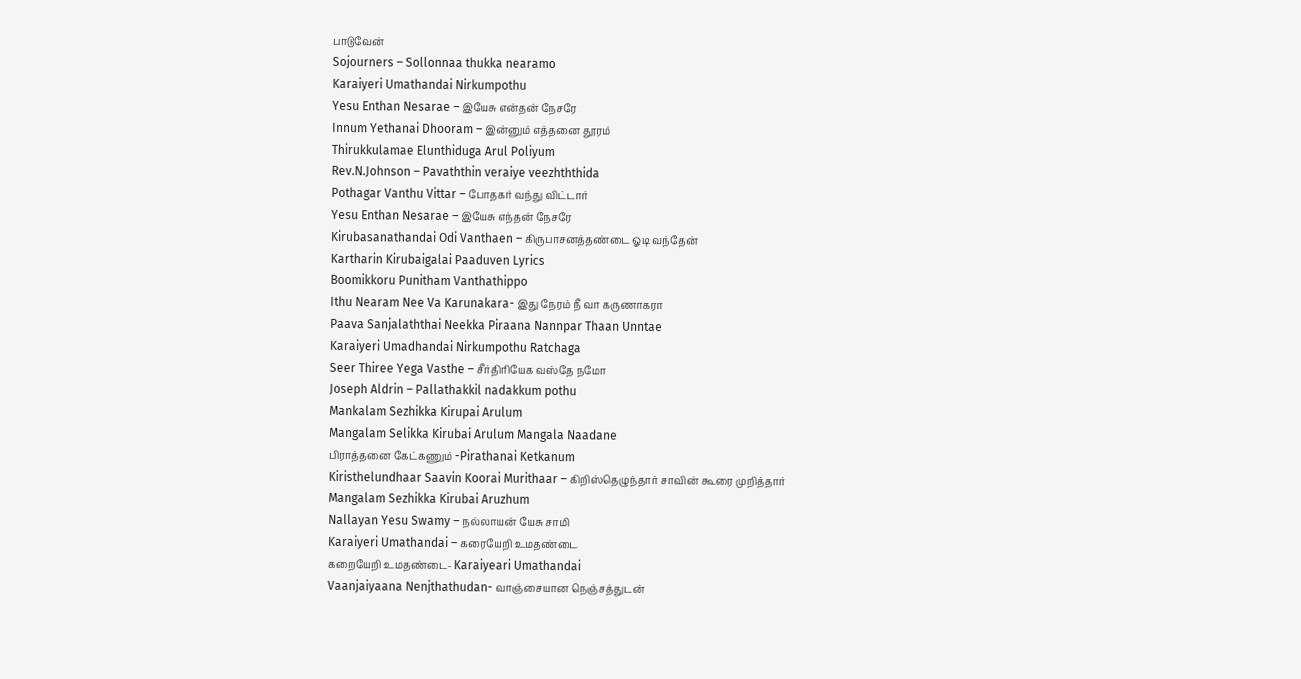பாடுவேன்
Sojourners – Sollonnaa thukka nearamo
Karaiyeri Umathandai Nirkumpothu
Yesu Enthan Nesarae – இயேசு என்தன் நேசரே
Innum Yethanai Dhooram – இன்னும் எத்தனை தூரம்
Thirukkulamae Elunthiduga Arul Poliyum
Rev.N.Johnson – Pavaththin veraiye veezhththida
Pothagar Vanthu Vittar – போதகர் வந்து விட்டார்
Yesu Enthan Nesarae – இயேசு எந்தன் நேசரே
Kirubasanathandai Odi Vanthaen – கிருபாசனத்தண்டை ஓடி வந்தேன்
Kartharin Kirubaigalai Paaduven Lyrics
Boomikkoru Punitham Vanthathippo
Ithu Nearam Nee Va Karunakara- இது நேரம் நீ வா கருணாகரா
Paava Sanjalaththai Neekka Piraana Nannpar Thaan Unntae
Karaiyeri Umadhandai Nirkumpothu Ratchaga
Seer Thiree Yega Vasthe – சீர்திரியேக வஸ்தே நமோ
Joseph Aldrin – Pallathakkil nadakkum pothu
Mankalam Sezhikka Kirupai Arulum
Mangalam Selikka Kirubai Arulum Mangala Naadane
பிராத்தனை கேட்கணும் -Pirathanai Ketkanum
Kiristhelundhaar Saavin Koorai Murithaar – கிறிஸ்தெழுந்தார் சாவின் கூரை முறித்தார்
Mangalam Sezhikka Kirubai Aruzhum
Nallayan Yesu Swamy – நல்லாயன் யேசு சாமி
Karaiyeri Umathandai – கரையேறி உமதண்டை
கறையேறி உமதண்டை- Karaiyeari Umathandai
Vaanjaiyaana Nenjthathudan- வாஞ்சையான நெஞ்சத்துடன்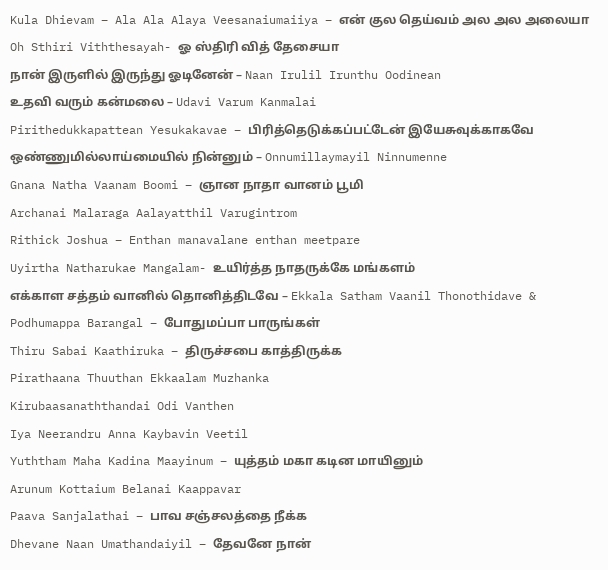Kula Dhievam – Ala Ala Alaya Veesanaiumaiiya – என் குல தெய்வம் அல அல அலையா
Oh Sthiri Viththesayah- ஓ ஸ்திரி வித் தேசையா
நான் இருளில் இருந்து ஓடினேன் – Naan Irulil Irunthu Oodinean
உதவி வரும் கன்மலை – Udavi Varum Kanmalai
Pirithedukkapattean Yesukakavae – பிரித்தெடுக்கப்பட்டேன் இயேசுவுக்காகவே
ஒண்ணுமில்லாய்மையில் நின்னும் – Onnumillaymayil Ninnumenne
Gnana Natha Vaanam Boomi – ஞான நாதா வானம் பூமி
Archanai Malaraga Aalayatthil Varugintrom
Rithick Joshua – Enthan manavalane enthan meetpare
Uyirtha Natharukae Mangalam- உயிர்த்த நாதருக்கே மங்களம்
எக்காள சத்தம் வானில் தொனித்திடவே – Ekkala Satham Vaanil Thonothidave &
Podhumappa Barangal – போதுமப்பா பாருங்கள்
Thiru Sabai Kaathiruka – திருச்சபை காத்திருக்க
Pirathaana Thuuthan Ekkaalam Muzhanka
Kirubaasanaththandai Odi Vanthen
Iya Neerandru Anna Kaybavin Veetil
Yuththam Maha Kadina Maayinum – யுத்தம் மகா கடின மாயினும்
Arunum Kottaium Belanai Kaappavar
Paava Sanjalathai – பாவ சஞ்சலத்தை நீக்க
Dhevane Naan Umathandaiyil – தேவனே நான்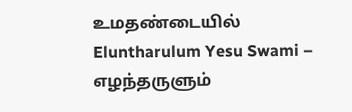உமதண்டையில்
Eluntharulum Yesu Swami – எழந்தருளும்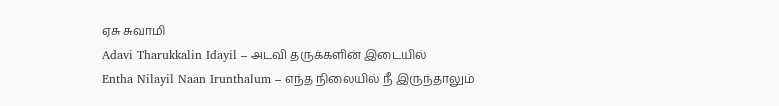ஏசு சுவாமி
Adavi Tharukkalin Idayil – அடவி தருக்களின் இடையில்
Entha Nilayil Naan Irunthalum – எந்த நிலையில் நீ இருந்தாலும்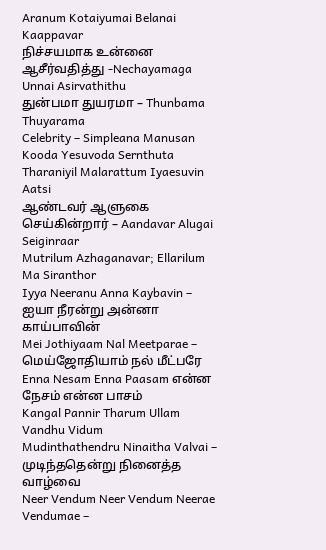Aranum Kotaiyumai Belanai Kaappavar
நிச்சயமாக உன்னை ஆசீர்வதித்து -Nechayamaga Unnai Asirvathithu
துன்பமா துயரமா – Thunbama Thuyarama
Celebrity – Simpleana Manusan Kooda Yesuvoda Sernthuta
Tharaniyil Malarattum Iyaesuvin Aatsi
ஆண்டவர் ஆளுகை செய்கின்றார் – Aandavar Alugai Seiginraar
Mutrilum Azhaganavar; Ellarilum Ma Siranthor
Iyya Neeranu Anna Kaybavin – ஐயா நீரன்று அன்னா காய்பாவின்
Mei Jothiyaam Nal Meetparae – மெய்ஜோதியாம் நல் மீட்பரே
Enna Nesam Enna Paasam என்ன நேசம் என்ன பாசம்
Kangal Pannir Tharum Ullam Vandhu Vidum
Mudinthathendru Ninaitha Valvai – முடிந்ததென்று நினைத்த வாழ்வை
Neer Vendum Neer Vendum Neerae Vendumae –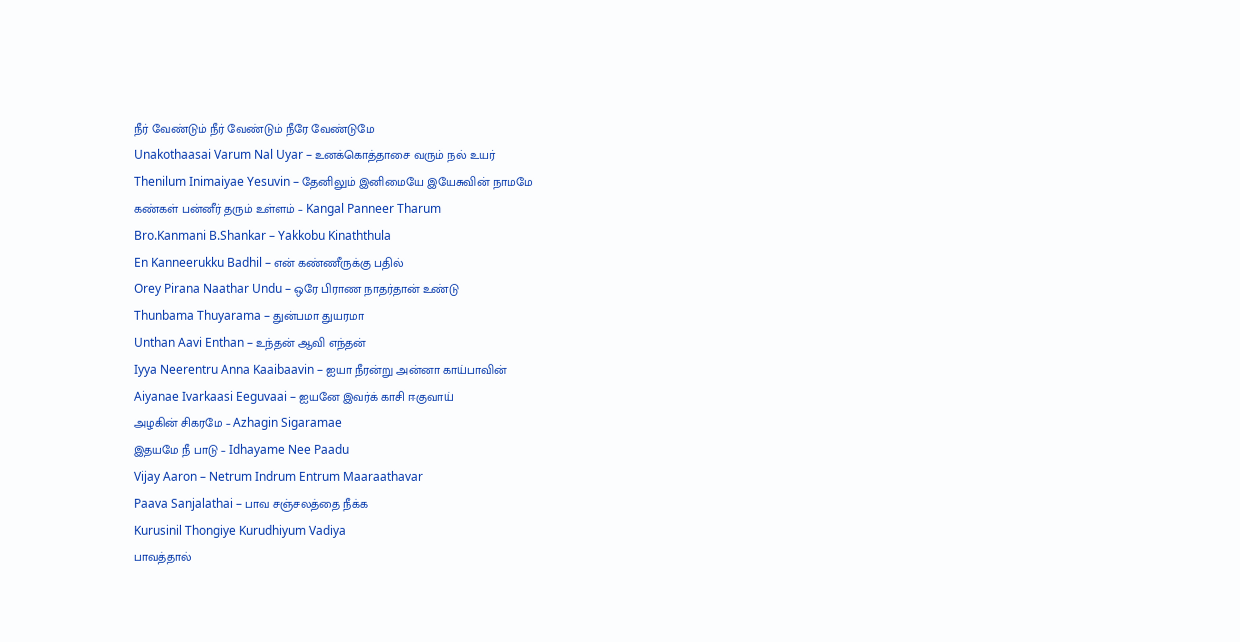நீர் வேண்டும் நீர் வேண்டும் நீரே வேண்டுமே
Unakothaasai Varum Nal Uyar – உனக்கொத்தாசை வரும் நல் உயர்
Thenilum Inimaiyae Yesuvin – தேனிலும் இனிமையே இயேசுவின் நாமமே
கண்கள் பன்னீர் தரும் உள்ளம் – Kangal Panneer Tharum
Bro.Kanmani B.Shankar – Yakkobu Kinaththula
En Kanneerukku Badhil – என் கண்ணீருக்கு பதில்
Orey Pirana Naathar Undu – ஒரே பிராண நாதர்தான் உண்டு
Thunbama Thuyarama – துன்பமா துயரமா
Unthan Aavi Enthan – உந்தன் ஆவி எந்தன்
Iyya Neerentru Anna Kaaibaavin – ஐயா நீரன்று அன்னா காய்பாவின்
Aiyanae Ivarkaasi Eeguvaai – ஐயனே இவர்க் காசி ஈகுவாய்
அழகின் சிகரமே – Azhagin Sigaramae
இதயமே நீ பாடு – Idhayame Nee Paadu
Vijay Aaron – Netrum Indrum Entrum Maaraathavar
Paava Sanjalathai – பாவ சஞ்சலத்தை நீக்க
Kurusinil Thongiye Kurudhiyum Vadiya
பாவத்தால்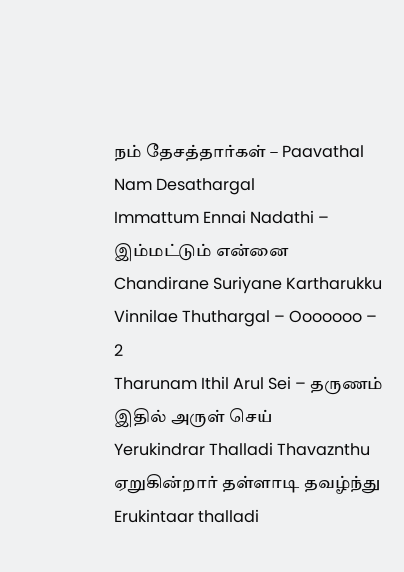நம் தேசத்தார்கள் – Paavathal Nam Desathargal
Immattum Ennai Nadathi – இம்மட்டும் என்னை
Chandirane Suriyane Kartharukku
Vinnilae Thuthargal – Ooooooo – 2
Tharunam Ithil Arul Sei – தருணம் இதில் அருள் செய்
Yerukindrar Thalladi Thavaznthu ஏறுகின்றார் தள்ளாடி தவழ்ந்து
Erukintaar thalladi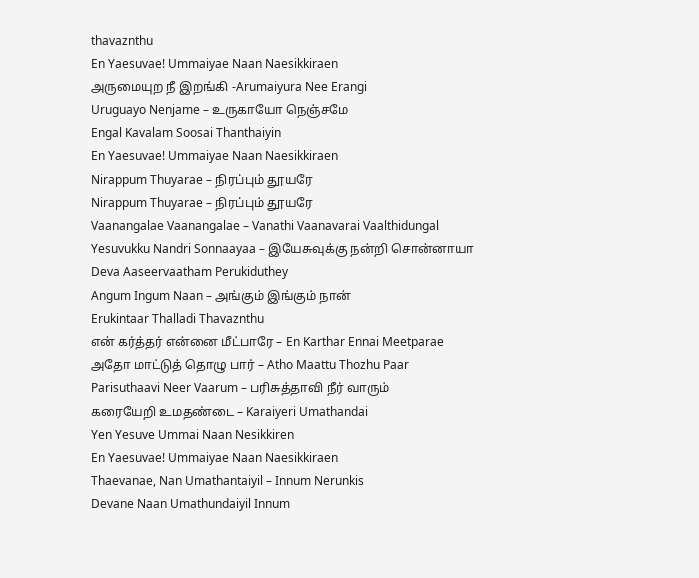thavaznthu
En Yaesuvae! Ummaiyae Naan Naesikkiraen
அருமையுற நீ இறங்கி -Arumaiyura Nee Erangi
Uruguayo Nenjame – உருகாயோ நெஞ்சமே
Engal Kavalam Soosai Thanthaiyin
En Yaesuvae! Ummaiyae Naan Naesikkiraen
Nirappum Thuyarae – நிரப்பும் தூயரே
Nirappum Thuyarae – நிரப்பும் தூயரே
Vaanangalae Vaanangalae – Vanathi Vaanavarai Vaalthidungal
Yesuvukku Nandri Sonnaayaa – இயேசுவுக்கு நன்றி சொன்னாயா
Deva Aaseervaatham Perukiduthey
Angum Ingum Naan – அங்கும் இங்கும் நான்
Erukintaar Thalladi Thavaznthu
என் கர்த்தர் என்னை மீட்பாரே – En Karthar Ennai Meetparae
அதோ மாட்டுத் தொழு பார் – Atho Maattu Thozhu Paar
Parisuthaavi Neer Vaarum – பரிசுத்தாவி நீர் வாரும்
கரையேறி உமதண்டை – Karaiyeri Umathandai
Yen Yesuve Ummai Naan Nesikkiren
En Yaesuvae! Ummaiyae Naan Naesikkiraen
Thaevanae, Nan Umathantaiyil – Innum Nerunkis
Devane Naan Umathundaiyil Innum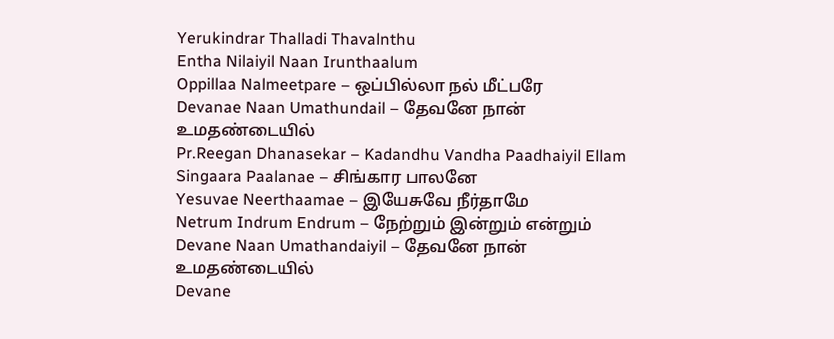Yerukindrar Thalladi Thavalnthu
Entha Nilaiyil Naan Irunthaalum
Oppillaa Nalmeetpare – ஒப்பில்லா நல் மீட்பரே
Devanae Naan Umathundail – தேவனே நான் உமதண்டையில்
Pr.Reegan Dhanasekar – Kadandhu Vandha Paadhaiyil Ellam
Singaara Paalanae – சிங்கார பாலனே
Yesuvae Neerthaamae – இயேசுவே நீர்தாமே
Netrum Indrum Endrum – நேற்றும் இன்றும் என்றும்
Devane Naan Umathandaiyil – தேவனே நான் உமதண்டையில்
Devane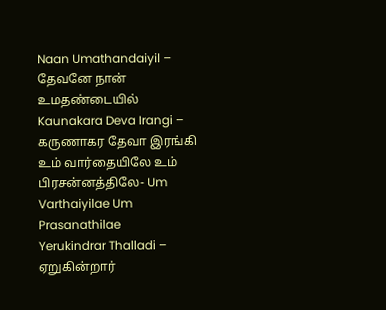Naan Umathandaiyil – தேவனே நான் உமதண்டையில்
Kaunakara Deva Irangi – கருணாகர தேவா இரங்கி
உம் வார்தையிலே உம் பிரசன்னத்திலே- Um Varthaiyilae Um Prasanathilae
Yerukindrar Thalladi – ஏறுகின்றார்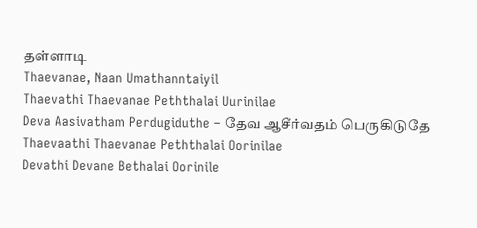தள்ளாடி
Thaevanae, Naan Umathanntaiyil
Thaevathi Thaevanae Peththalai Uurinilae
Deva Aasivatham Perdugiduthe – தேவ ஆசீர்வதம் பெருகிடுதே
Thaevaathi Thaevanae Peththalai Oorinilae
Devathi Devane Bethalai Oorinile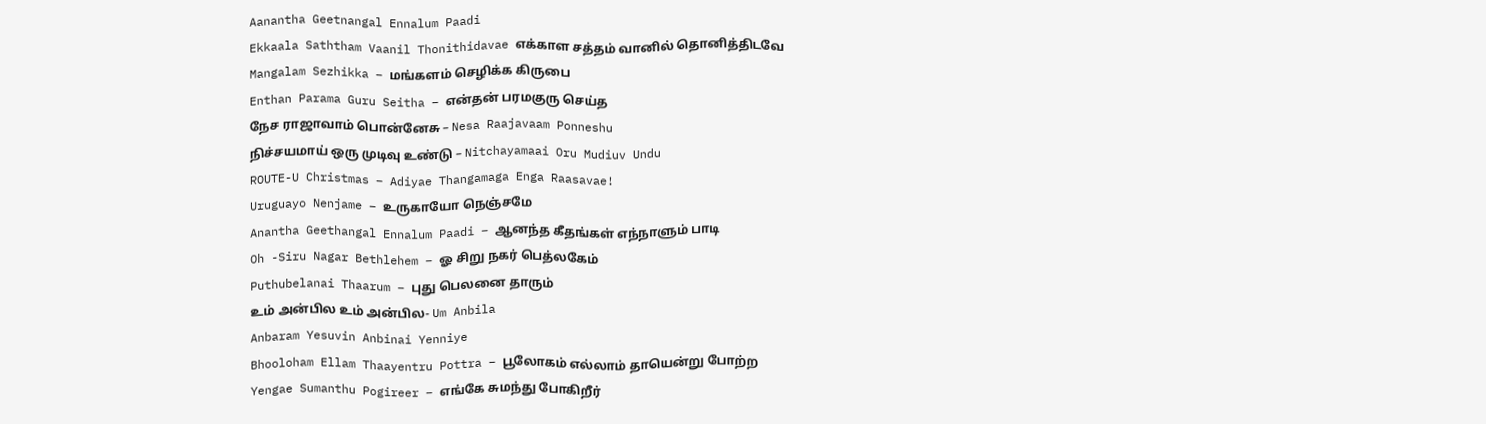Aanantha Geetnangal Ennalum Paadi
Ekkaala Saththam Vaanil Thonithidavae எக்காள சத்தம் வானில் தொனித்திடவே
Mangalam Sezhikka – மங்களம் செழிக்க கிருபை
Enthan Parama Guru Seitha – என்தன் பரமகுரு செய்த
நேச ராஜாவாம் பொன்னேசு – Nesa Raajavaam Ponneshu
நிச்சயமாய் ஒரு முடிவு உண்டு – Nitchayamaai Oru Mudiuv Undu
ROUTE-U Christmas – Adiyae Thangamaga Enga Raasavae!
Uruguayo Nenjame – உருகாயோ நெஞ்சமே
Anantha Geethangal Ennalum Paadi – ஆனந்த கீதங்கள் எந்நாளும் பாடி
Oh -Siru Nagar Bethlehem – ஓ சிறு நகர் பெத்லகேம்
Puthubelanai Thaarum – புது பெலனை தாரும்
உம் அன்பில உம் அன்பில- Um Anbila
Anbaram Yesuvin Anbinai Yenniye
Bhooloham Ellam Thaayentru Pottra – பூலோகம் எல்லாம் தாயென்று போற்ற
Yengae Sumanthu Pogireer – எங்கே சுமந்து போகிறீர்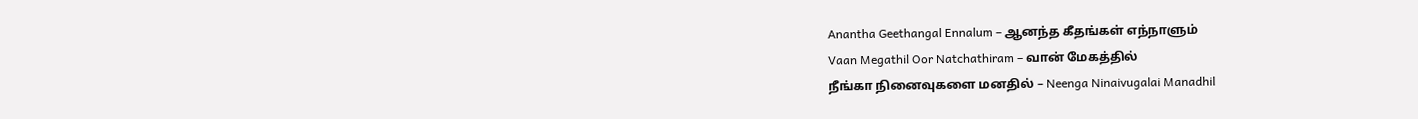Anantha Geethangal Ennalum – ஆனந்த கீதங்கள் எந்நாளும்
Vaan Megathil Oor Natchathiram – வான் மேகத்தில்
நீங்கா நினைவுகளை மனதில் – Neenga Ninaivugalai Manadhil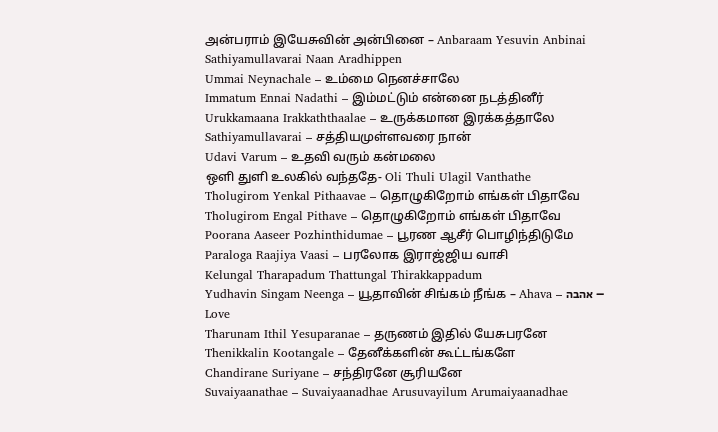அன்பராம் இயேசுவின் அன்பினை – Anbaraam Yesuvin Anbinai
Sathiyamullavarai Naan Aradhippen
Ummai Neynachale – உம்மை நெனச்சாலே
Immatum Ennai Nadathi – இம்மட்டும் என்னை நடத்தினீர்
Urukkamaana Irakkaththaalae – உருக்கமான இரக்கத்தாலே
Sathiyamullavarai – சத்தியமுள்ளவரை நான்
Udavi Varum – உதவி வரும் கன்மலை
ஒளி துளி உலகில் வந்ததே- Oli Thuli Ulagil Vanthathe
Tholugirom Yenkal Pithaavae – தொழுகிறோம் எங்கள் பிதாவே
Tholugirom Engal Pithave – தொழுகிறோம் எங்கள் பிதாவே
Poorana Aaseer Pozhinthidumae – பூரண ஆசீர் பொழிந்திடுமே
Paraloga Raajiya Vaasi – பரலோக இராஜ்ஜிய வாசி
Kelungal Tharapadum Thattungal Thirakkappadum
Yudhavin Singam Neenga – யூதாவின் சிங்கம் நீங்க – Ahava – אהבה – Love
Tharunam Ithil Yesuparanae – தருணம் இதில் யேசுபரனே
Thenikkalin Kootangale – தேனீக்களின் கூட்டங்களே
Chandirane Suriyane – சந்திரனே சூரியனே
Suvaiyaanathae – Suvaiyaanadhae Arusuvayilum Arumaiyaanadhae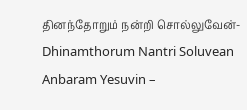தினந்தோறும் நன்றி சொல்லுவேன்-Dhinamthorum Nantri Soluvean
Anbaram Yesuvin –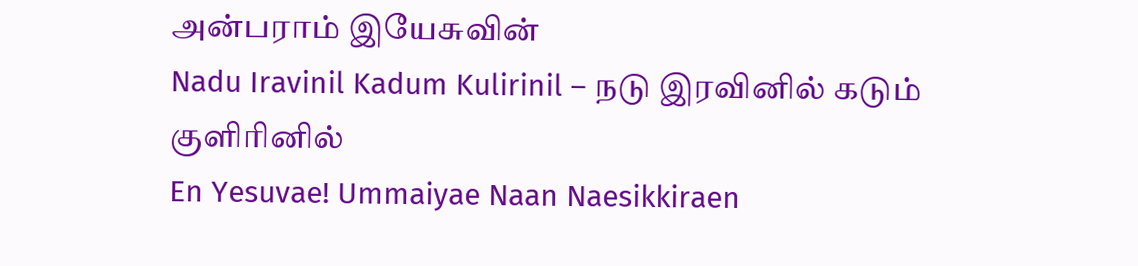அன்பராம் இயேசுவின்
Nadu Iravinil Kadum Kulirinil – நடு இரவினில் கடும் குளிரினில்
En Yesuvae! Ummaiyae Naan Naesikkiraen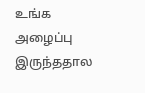உங்க அழைப்பு இருந்ததால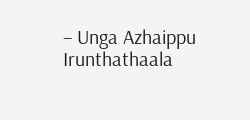– Unga Azhaippu Irunthathaala